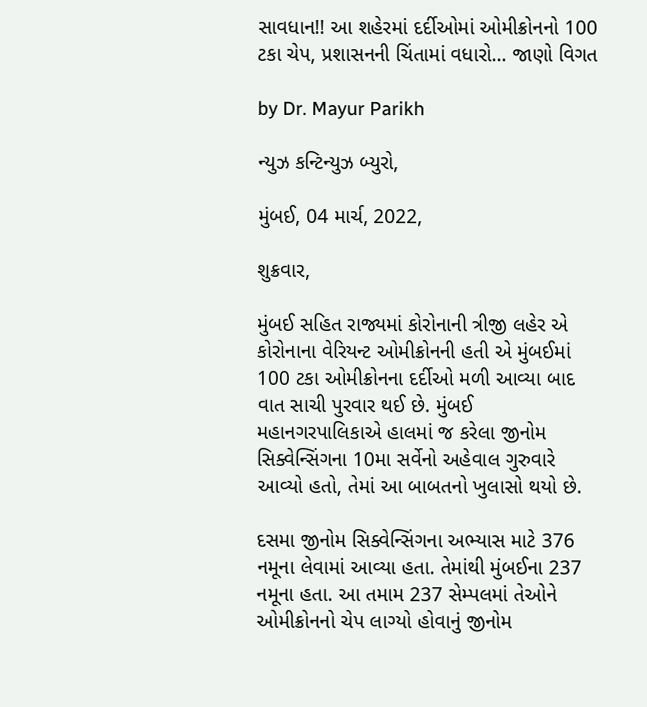સાવધાન!! આ શહેરમાં દર્દીઓમાં ઓમીક્રોનનો 100 ટકા ચેપ, પ્રશાસનની ચિંતામાં વધારો… જાણો વિગત

by Dr. Mayur Parikh

ન્યુઝ કન્ટિન્યુઝ બ્યુરો,

મુંબઈ, 04 માર્ચ, 2022,

શુક્રવાર,

મુંબઈ સહિત રાજ્યમાં કોરોનાની ત્રીજી લહેર એ કોરોનાના વેરિયન્ટ ઓમીક્રોનની હતી એ મુંબઈમાં 100 ટકા ઓમીક્રોનના દર્દીઓ મળી આવ્યા બાદ વાત સાચી પુરવાર થઈ છે. મુંબઈ મહાનગરપાલિકાએ હાલમાં જ કરેલા જીનોમ સિક્વેન્સિંગના 10મા સર્વેનો અહેવાલ ગુરુવારે આવ્યો હતો, તેમાં આ બાબતનો ખુલાસો થયો છે.

દસમા જીનોમ સિક્વેન્સિંગના અભ્યાસ માટે 376 નમૂના લેવામાં આવ્યા હતા. તેમાંથી મુંબઈના 237 નમૂના હતા. આ તમામ 237 સેમ્પલમાં તેઓને ઓમીક્રોનનો ચેપ લાગ્યો હોવાનું જીનોમ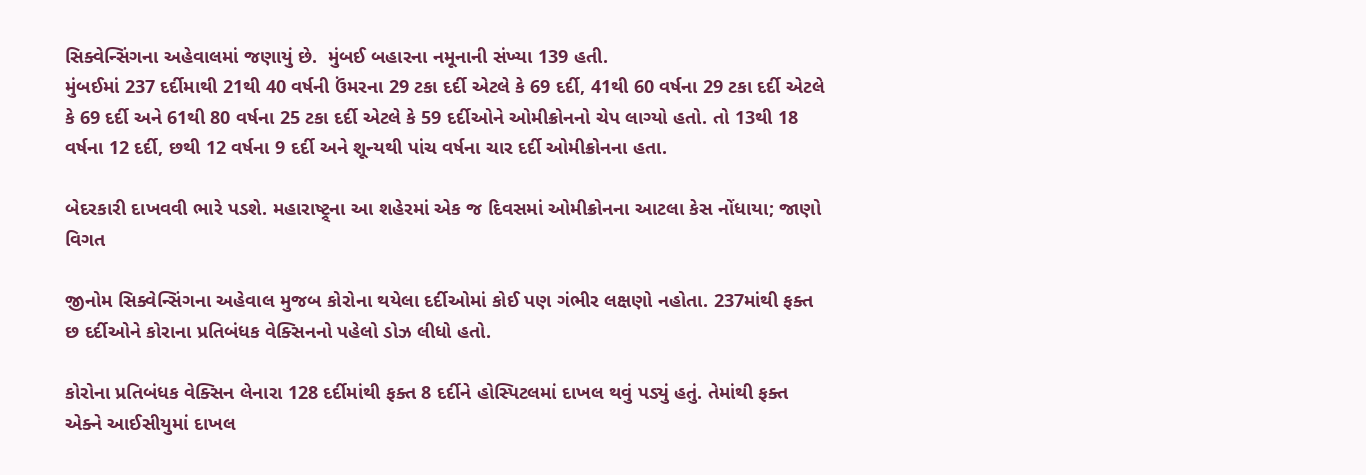સિક્વેન્સિંગના અહેવાલમાં જણાયું છે.  મુંબઈ બહારના નમૂનાની સંખ્યા 139 હતી.
મુંબઈમાં 237 દર્દીમાથી 21થી 40 વર્ષની ઉંમરના 29 ટકા દર્દી એટલે કે 69 દર્દી, 41થી 60 વર્ષના 29 ટકા દર્દી એટલે કે 69 દર્દી અને 61થી 80 વર્ષના 25 ટકા દર્દી એટલે કે 59 દર્દીઓને ઓમીક્રોનનો ચેપ લાગ્યો હતો. તો 13થી 18 વર્ષના 12 દર્દી, છથી 12 વર્ષના 9 દર્દી અને શૂન્યથી પાંચ વર્ષના ચાર દર્દી ઓમીક્રોનના હતા.

બેદરકારી દાખવવી ભારે પડશે. મહારાષ્ટ્ર્ના આ શહેરમાં એક જ દિવસમાં ઓમીક્રોનના આટલા કેસ નોંધાયા; જાણો વિગત

જીનોમ સિક્વેન્સિંગના અહેવાલ મુજબ કોરોના થયેલા દર્દીઓમાં કોઈ પણ ગંભીર લક્ષણો નહોતા. 237માંથી ફક્ત છ દર્દીઓને કોરાના પ્રતિબંધક વેક્સિનનો પહેલો ડોઝ લીધો હતો.

કોરોના પ્રતિબંધક વેક્સિન લેનારા 128 દર્દીમાંથી ફક્ત 8 દર્દીને હોસ્પિટલમાં દાખલ થવું પડ્યું હતું. તેમાંથી ફક્ત એક્ને આઈસીયુમાં દાખલ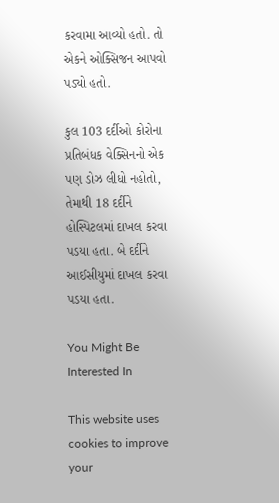કરવામા આવ્યો હતો. તો એકને ઓક્સિજન આપવો પડ્યો હતો.

કુલ 103 દર્દીઓ કોરોના પ્રતિબંધક વેક્સિનનો એક પણ ડોઝ લીધો નહોતો, તેમાથી 18 દર્દીને હોસ્પિટલમાં દાખલ કરવા પડયા હતા. બે દર્દીને આઈસીયુમાં દાખલ કરવા પડયા હતા.

You Might Be Interested In

This website uses cookies to improve your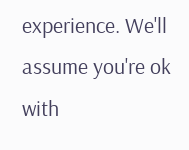experience. We'll assume you're ok with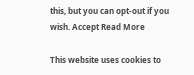this, but you can opt-out if you wish. Accept Read More

This website uses cookies to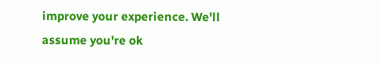improve your experience. We'll assume you're ok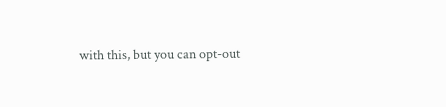with this, but you can opt-out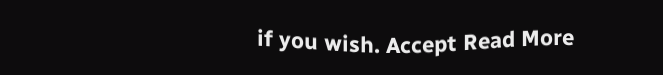if you wish. Accept Read More